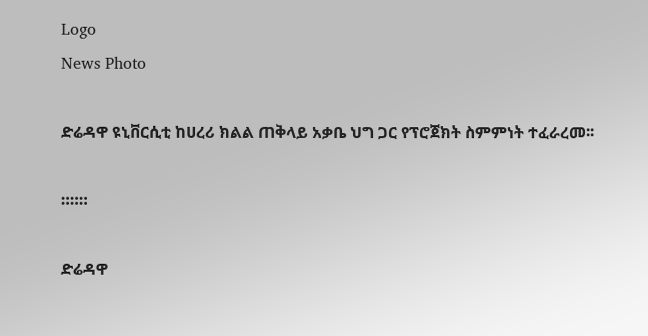Logo
News Photo

ድሬዳዋ ዩኒቨርሲቲ ከሀረሪ ክልል ጠቅላይ አቃቤ ህግ ጋር የፕሮጀክት ስምምነት ተፈራረመ፡፡

።።።

ድሬዳዋ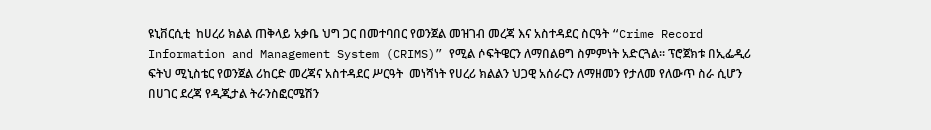ዩኒቨርሲቲ  ከሀረሪ ክልል ጠቅላይ አቃቤ ህግ ጋር በመተባበር የወንጀል መዝገብ መረጃ እና አስተዳደር ስርዓት “Crime Record Information and Management System (CRIMS)” የሚል ሶፍትዌርን ለማበልፀግ ስምምነት አድርጓል፡፡ ፕሮጀክቱ በኢፌዲሪ ፍትህ ሚኒስቴር የወንጀል ሪከርድ መረጃና አስተዳደር ሥርዓት  መነሻነት የሀረሪ ክልልን ህጋዊ አሰራርን ለማዘመን የታለመ የለውጥ ስራ ሲሆን በሀገር ደረጃ የዲጂታል ትራንስፎርሜሽን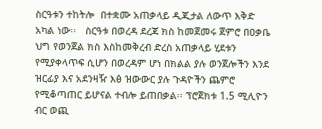ስርዓቱን ተከትሎ  በተቋሙ አጠቃላይ ዲጂታል ለውጥ እቅድ አካል ነው፡፡   ስርዓቱ በወረዳ ደረጃ ክስ ከመጀመሩ ጀምሮ በዐቃቤ ህግ የወንጀል ክስ እስከመቅረብ ድረስ አጠቃላይ ሂደቱን የሚያቀላጥፍ ሲሆን በወረዳም ሆነ በክልል ያሉ ወንጀሎችን እንደ ዝርፊያ እና አደንዛዥ እፅ ዝውውር ያሉ ጉዳዮችን ጨምሮ የሚቆጣጠር ይሆናል ተብሎ ይጠበቃል፡፡ ፕሮጀክቱ 1.5 ሚሊዮን ብር ወጪ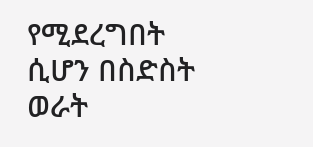የሚደረግበት ሲሆን በስድስት ወራት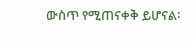ውስጥ የሚጠናቀቅ ይሆናል፡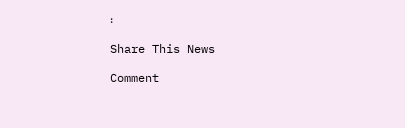፡

Share This News

Comment